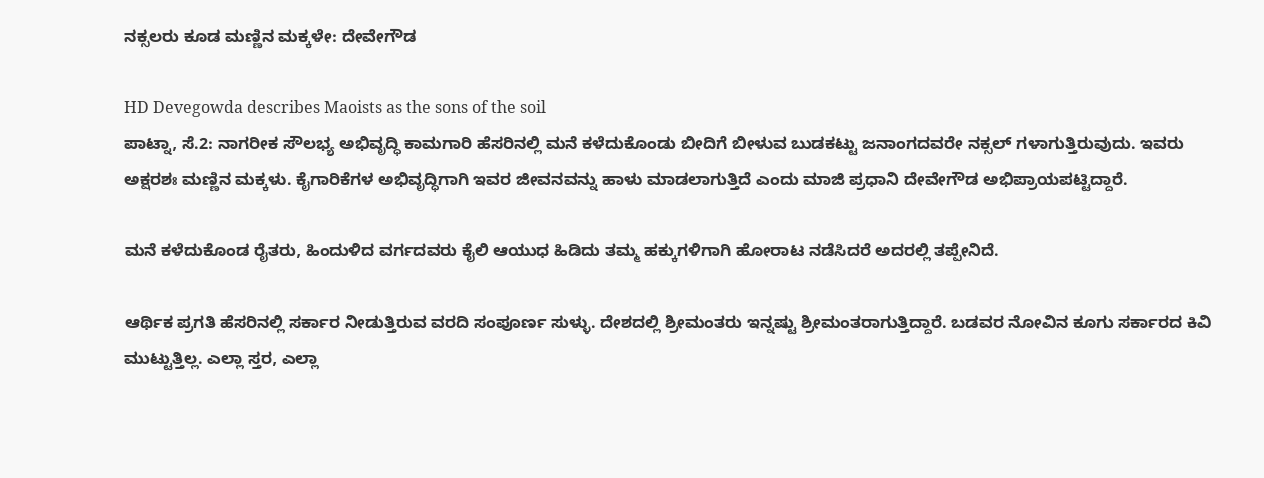ನಕ್ಸಲರು ಕೂಡ ಮಣ್ಣಿನ ಮಕ್ಕಳೇ: ದೇವೇಗೌಡ

HD Devegowda describes Maoists as the sons of the soil
ಪಾಟ್ನಾ, ಸೆ.2: ನಾಗರೀಕ ಸೌಲಭ್ಯ ಅಭಿವೃದ್ಧಿ ಕಾಮಗಾರಿ ಹೆಸರಿನಲ್ಲಿ ಮನೆ ಕಳೆದುಕೊಂಡು ಬೀದಿಗೆ ಬೀಳುವ ಬುಡಕಟ್ಟು ಜನಾಂಗದವರೇ ನಕ್ಸಲ್ ಗಳಾಗುತ್ತಿರುವುದು. ಇವರು ಅಕ್ಷರಶಃ ಮಣ್ಣಿನ ಮಕ್ಕಳು. ಕೈಗಾರಿಕೆಗಳ ಅಭಿವೃದ್ಧಿಗಾಗಿ ಇವರ ಜೀವನವನ್ನು ಹಾಳು ಮಾಡಲಾಗುತ್ತಿದೆ ಎಂದು ಮಾಜಿ ಪ್ರಧಾನಿ ದೇವೇಗೌಡ ಅಭಿಪ್ರಾಯಪಟ್ಟಿದ್ದಾರೆ.

ಮನೆ ಕಳೆದುಕೊಂಡ ರೈತರು, ಹಿಂದುಳಿದ ವರ್ಗದವರು ಕೈಲಿ ಆಯುಧ ಹಿಡಿದು ತಮ್ಮ ಹಕ್ಕುಗಳಿಗಾಗಿ ಹೋರಾಟ ನಡೆಸಿದರೆ ಅದರಲ್ಲಿ ತಪ್ಪೇನಿದೆ.

ಆರ್ಥಿಕ ಪ್ರಗತಿ ಹೆಸರಿನಲ್ಲಿ ಸರ್ಕಾರ ನೀಡುತ್ತಿರುವ ವರದಿ ಸಂಪೂರ್ಣ ಸುಳ್ಳು. ದೇಶದಲ್ಲಿ ಶ್ರೀಮಂತರು ಇನ್ನಷ್ಟು ಶ್ರೀಮಂತರಾಗುತ್ತಿದ್ದಾರೆ. ಬಡವರ ನೋವಿನ ಕೂಗು ಸರ್ಕಾರದ ಕಿವಿ ಮುಟ್ಟುತ್ತಿಲ್ಲ. ಎಲ್ಲಾ ಸ್ತರ, ಎಲ್ಲಾ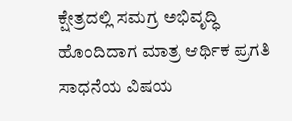ಕ್ಷೇತ್ರದಲ್ಲಿ ಸಮಗ್ರ ಅಭಿವೃದ್ಧಿ ಹೊಂದಿದಾಗ ಮಾತ್ರ ಆರ್ಥಿಕ ಪ್ರಗತಿ ಸಾಧನೆಯ ವಿಷಯ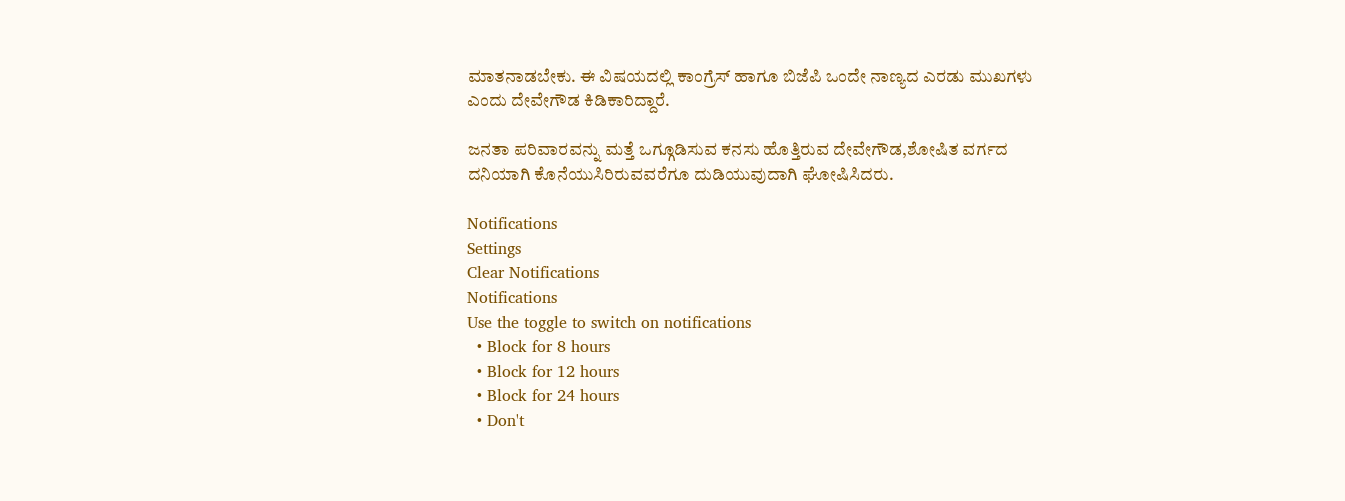ಮಾತನಾಡಬೇಕು. ಈ ವಿಷಯದಲ್ಲಿ ಕಾಂಗ್ರೆಸ್ ಹಾಗೂ ಬಿಜೆಪಿ ಒಂದೇ ನಾಣ್ಯದ ಎರಡು ಮುಖಗಳು ಎಂದು ದೇವೇಗೌಡ ಕಿಡಿಕಾರಿದ್ದಾರೆ.

ಜನತಾ ಪರಿವಾರವನ್ನು ಮತ್ತೆ ಒಗ್ಗೂಡಿಸುವ ಕನಸು ಹೊತ್ತಿರುವ ದೇವೇಗೌಡ,ಶೋಷಿತ ವರ್ಗದ ದನಿಯಾಗಿ ಕೊನೆಯುಸಿರಿರುವವರೆಗೂ ದುಡಿಯುವುದಾಗಿ ಘೋಷಿಸಿದರು.

Notifications
Settings
Clear Notifications
Notifications
Use the toggle to switch on notifications
  • Block for 8 hours
  • Block for 12 hours
  • Block for 24 hours
  • Don't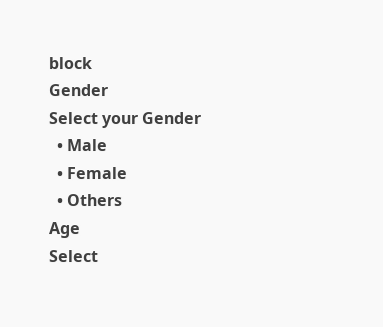block
Gender
Select your Gender
  • Male
  • Female
  • Others
Age
Select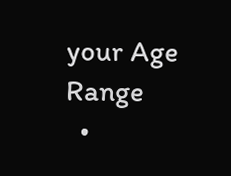your Age Range
  •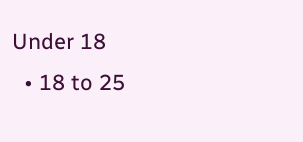Under 18
  • 18 to 25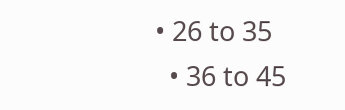• 26 to 35
  • 36 to 45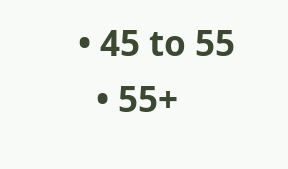• 45 to 55
  • 55+